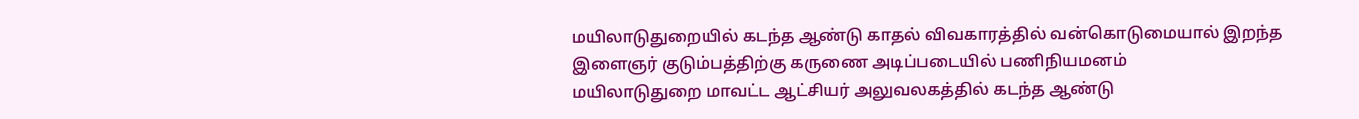மயிலாடுதுறையில் கடந்த ஆண்டு காதல் விவகாரத்தில் வன்கொடுமையால் இறந்த இளைஞர் குடும்பத்திற்கு கருணை அடிப்படையில் பணிநியமனம்
மயிலாடுதுறை மாவட்ட ஆட்சியர் அலுவலகத்தில் கடந்த ஆண்டு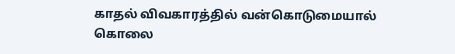காதல் விவகாரத்தில் வன்கொடுமையால் கொலை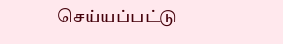செய்யப்பட்டு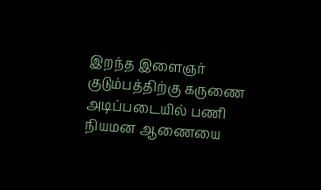இறந்த இளைஞர் குடும்பத்திற்கு கருணை அடிப்படையில் பணி நியமன ஆணையை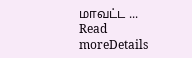மாவட்ட ...
Read moreDetails